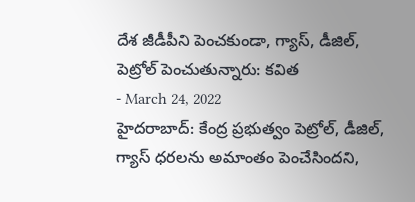దేశ జీడీపీని పెంచకుండా, గ్యాస్, డీజిల్, పెట్రోల్ పెంచుతున్నారు: కవిత
- March 24, 2022
హైదరాబాద్: కేంద్ర ప్రభుత్వం పెట్రోల్, డీజిల్, గ్యాస్ ధరలను అమాంతం పెంచేసిందని,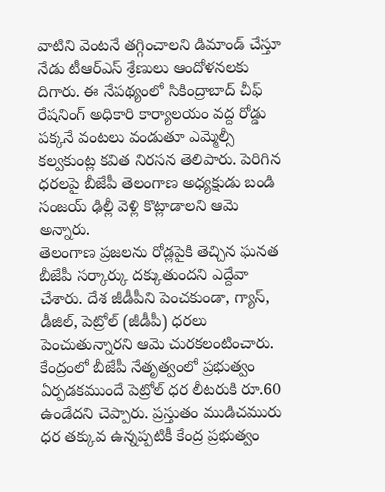వాటిని వెంటనే తగ్గించాలని డిమాండ్ చేస్తూ నేడు టీఆర్ఎస్ శ్రేణులు ఆందోళనలకు దిగారు. ఈ నేపథ్యంలో సికింద్రాబాద్ చీఫ్ రేషనింగ్ అధికారి కార్యాలయం వద్ద రోడ్డు పక్కనే వంటలు వండుతూ ఎమ్మెల్సీ కల్వకుంట్ల కవిత నిరసన తెలిపారు. పెరిగిన ధరలపై బీజేపీ తెలంగాణ అధ్యక్షుడు బండి సంజయ్ ఢిల్లీ వెళ్లి కొట్లాడాలని ఆమె అన్నారు.
తెలంగాణ ప్రజలను రోడ్లపైకి తెచ్చిన ఘనత బీజేపీ సర్కార్కు దక్కుతుందని ఎద్దేవా చేశారు. దేశ జీడీపీని పెంచకుండా, గ్యాస్, డీజిల్, పెట్రోల్ (జీడీపీ) ధరలు పెంచుతున్నారని ఆమె చురకలంటించారు. కేంద్రంలో బీజేపీ నేతృత్వంలో ప్రభుత్వం ఏర్పడకముందే పెట్రోల్ ధర లీటరుకి రూ.60 ఉండేదని చెప్పారు. ప్రస్తుతం ముడిచమురు ధర తక్కువ ఉన్నప్పటికీ కేంద్ర ప్రభుత్వం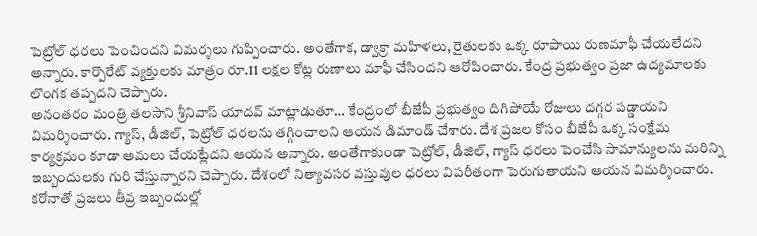పెట్రోల్ ధరలు పెంచిందని విమర్శలు గుప్పించారు. అంతేగాక, డ్వాక్రా మహిళలు, రైతులకు ఒక్క రూపాయి రుణమాఫీ చేయలేదని అన్నారు. కార్పొరేట్ వ్యక్తులకు మాత్రం రూ.11 లక్షల కోట్ల రుణాలు మాఫీ చేసిందని ఆరోపించారు. కేంద్ర ప్రభుత్వం ప్రజా ఉద్యమాలకు లొంగక తప్పదని చెప్పారు.
అనంతరం మంత్రి తలసాని శ్రీనివాస్ యాదవ్ మాట్లాడుతూ… కేంద్రంలో బీజేపీ ప్రభుత్వం దిగిపోయే రోజులు దగ్గర పడ్డాయని విమర్శించారు. గ్యాస్, డీజిల్, పెట్రోల్ ధరలను తగ్గించాలని ఆయన డిమాండ్ చేశారు. దేశ ప్రజల కోసం బీజేపీ ఒక్క సంక్షేమ కార్యక్రమం కూడా అమలు చేయట్లేదని ఆయన అన్నారు. అంతేగాకుండా పెట్రోల్, డీజిల్, గ్యాస్ ధరలు పెంచేసి సామాన్యులను మరిన్ని ఇబ్బందులకు గురి చేస్తున్నారని చెప్పారు. దేశంలో నిత్యావసర వస్తువుల ధరలు విపరీతంగా పెరుగుతాయని ఆయన విమర్శించారు. కరోనాతో ప్రజలు తీవ్ర ఇబ్బందుల్లో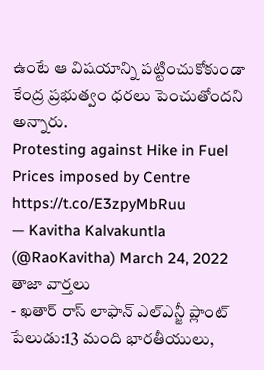ఉంటే ఆ విషయాన్ని పట్టించుకోకుండా కేంద్ర ప్రభుత్వం ధరలు పెంచుతోందని అన్నారు.
Protesting against Hike in Fuel Prices imposed by Centre https://t.co/E3zpyMbRuu
— Kavitha Kalvakuntla (@RaoKavitha) March 24, 2022
తాజా వార్తలు
- ఖతార్ రాస్ లాఫాన్ ఎల్ఎన్జీ ప్లాంట్ పేలుడు:13 మంది భారతీయులు,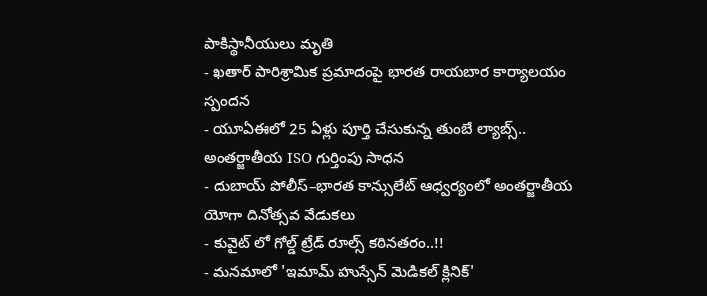పాకిస్థానీయులు మృతి
- ఖతార్ పారిశ్రామిక ప్రమాదంపై భారత రాయబార కార్యాలయం స్పందన
- యూఏఈలో 25 ఏళ్లు పూర్తి చేసుకున్న తుంబే ల్యాబ్స్.. అంతర్జాతీయ ISO గుర్తింపు సాధన
- దుబాయ్ పోలీస్–భారత కాన్సులేట్ ఆధ్వర్యంలో అంతర్జాతీయ యోగా దినోత్సవ వేడుకలు
- కువైట్ లో గోల్డ్ ట్రేడ్ రూల్స్ కఠినతరం..!!
- మనమాలో 'ఇమామ్ హుస్సేన్ మెడికల్ క్లినిక్'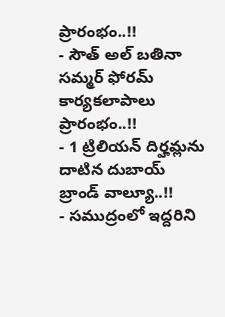ప్రారంభం..!!
- సౌత్ అల్ బతినా సమ్మర్ ఫోరమ్ కార్యకలాపాలు ప్రారంభం..!!
- 1 ట్రిలియన్ దిర్హమ్లను దాటిన దుబాయ్ బ్రాండ్ వాల్యూ..!!
- సముద్రంలో ఇద్దరిని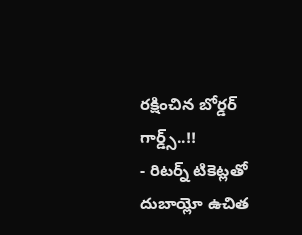రక్షించిన బోర్డర్ గార్డ్స్..!!
- రిటర్న్ టికెట్లతో దుబాయ్లో ఉచిత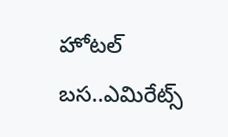హోటల్ బస..ఎమిరేట్స్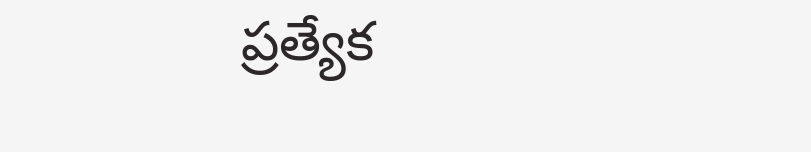ప్రత్యేక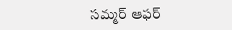సమ్మర్ ఆఫర్